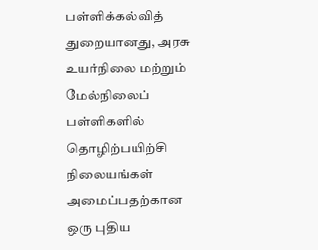பள்ளிக்கல்வித் துறையானது, அரசு உயர்நிலை மற்றும் மேல்நிலைப் பள்ளிகளில் தொழிற்பயிற்சி நிலையங்கள் அமைப்பதற்கான ஒரு புதிய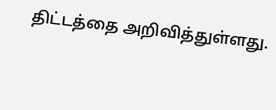திட்டத்தை அறிவித்துள்ளது.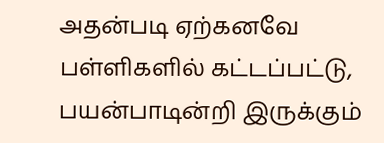அதன்படி ஏற்கனவே பள்ளிகளில் கட்டப்பட்டு, பயன்பாடின்றி இருக்கும்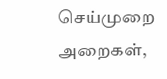செய்முறை அறைகள்,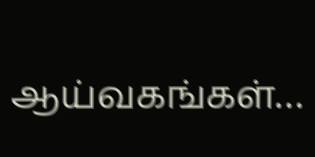ஆய்வகங்கள்…